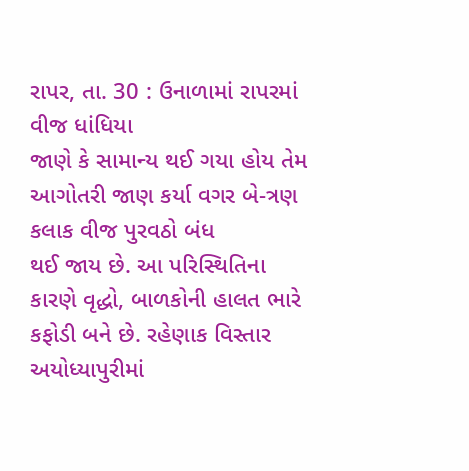રાપર, તા. 30 : ઉનાળામાં રાપરમાં વીજ ધાંધિયા
જાણે કે સામાન્ય થઈ ગયા હોય તેમ આગોતરી જાણ કર્યા વગર બે-ત્રણ કલાક વીજ પુરવઠો બંધ
થઈ જાય છે. આ પરિસ્થિતિના કારણે વૃદ્ધો, બાળકોની હાલત ભારે કફોડી બને છે. રહેણાક વિસ્તાર અયોધ્યાપુરીમાં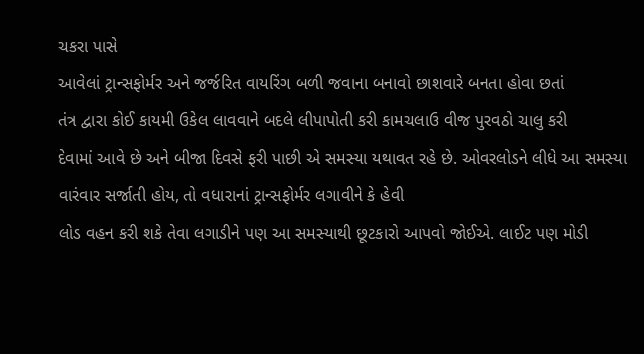ચકરા પાસે
આવેલાં ટ્રાન્સફોર્મર અને જર્જરિત વાયરિંગ બળી જવાના બનાવો છાશવારે બનતા હોવા છતાં
તંત્ર દ્વારા કોઈ કાયમી ઉકેલ લાવવાને બદલે લીપાપોતી કરી કામચલાઉ વીજ પુરવઠો ચાલુ કરી
દેવામાં આવે છે અને બીજા દિવસે ફરી પાછી એ સમસ્યા યથાવત રહે છે. ઓવરલોડને લીધે આ સમસ્યા
વારંવાર સર્જાતી હોય, તો વધારાનાં ટ્રાન્સફોર્મર લગાવીને કે હેવી
લોડ વહન કરી શકે તેવા લગાડીને પણ આ સમસ્યાથી છૂટકારો આપવો જોઈએ. લાઈટ પણ મોડી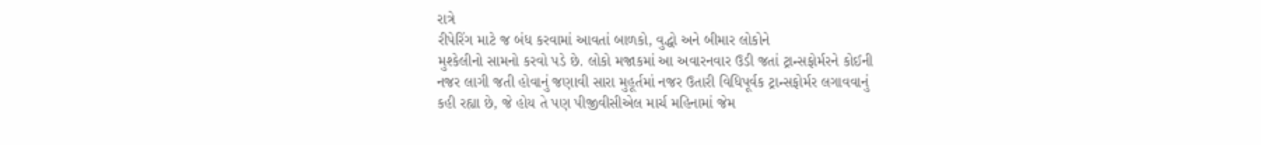રાત્રે
રીપેરિંગ માટે જ બંધ કરવામાં આવતાં બાળકો, વુદ્ધો અને બીમાર લોકોને
મુશ્કેલીનો સામનો કરવો પડે છે. લોકો મજાકમાં આ અવારનવાર ઉડી જતાં ટ્રાન્સફોર્મરને કોઈની
નજર લાગી જતી હોવાનું જણાવી સારા મુહૂર્તમાં નજર ઉતારી વિધિપૂર્વક ટ્રાન્સફોર્મર લગાવવાનું
કહી રહ્યા છે, જે હોય તે પણ પીજીવીસીએલ માર્ચ મહિનામાં જેમ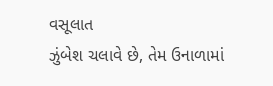વસૂલાત
ઝુંબેશ ચલાવે છે, તેમ ઉનાળામાં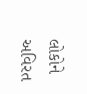લોકોને અવિરત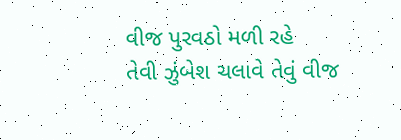વીજ પુરવઠો મળી રહે
તેવી ઝુંબેશ ચલાવે તેવું વીજ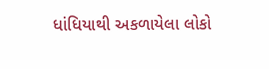ધાંધિયાથી અકળાયેલા લોકો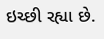ઇચ્છી રહ્યા છે.